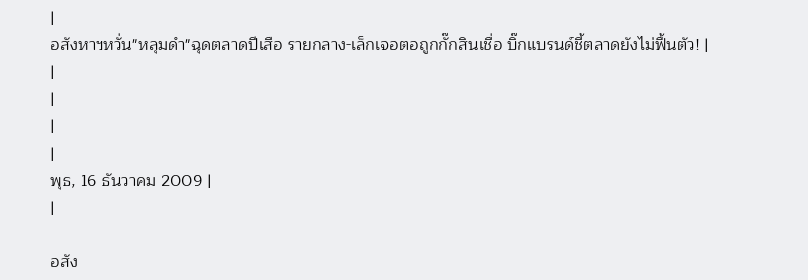|
อสังหาฯหวั่น"หลุมดำ"ฉุดตลาดปีเสือ รายกลาง-เล็กเจอตอถูกกั๊กสินเชื่อ บิ๊กแบรนด์ชี้ตลาดยังไม่ฟื้นตัว! |
|
|
|
|
พุธ, 16 ธันวาคม 2009 |
|

อสัง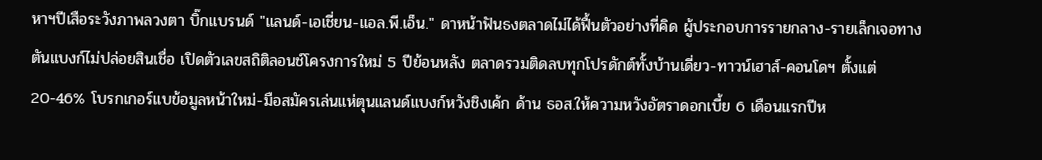หาฯปีเสือระวังภาพลวงตา บิ๊กแบรนด์ "แลนด์-เอเชี่ยน-แอล.พี.เอ็น." ดาหน้าฟันธงตลาดไม่ได้ฟื้นตัวอย่างที่คิด ผู้ประกอบการรายกลาง-รายเล็กเจอทางตันแบงก์ไม่ปล่อยสินเชื่อ เปิดตัวเลขสถิติลอนช์โครงการใหม่ 5 ปีย้อนหลัง ตลาดรวมติดลบทุกโปรดักต์ทั้งบ้านเดี่ยว-ทาวน์เฮาส์-คอนโดฯ ตั้งแต่ 20-46% โบรกเกอร์แบข้อมูลหน้าใหม่-มือสมัครเล่นแห่ตุนแลนด์แบงก์หวังชิงเค้ก ด้าน ธอส.ให้ความหวังอัตราดอกเบี้ย 6 เดือนแรกปีห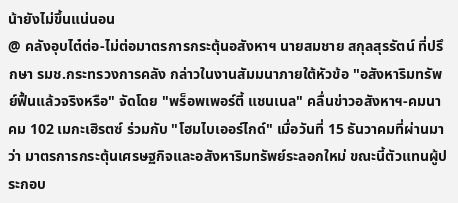น้ายังไม่ขึ้นแน่นอน
@ คลังอุบไต๋ต่อ-ไม่ต่อมาตรการกระตุ้นอสังหาฯ นายสมชาย สกุลสุรรัตน์ ที่ปรึกษา รมช.กระทรวงการคลัง กล่าวในงานสัมมนาภายใต้หัวข้อ "อสังหาริมทรัพย์ฟื้นแล้วจริงหรือ" จัดโดย "พร็อพเพอร์ตี้ แชนเนล" คลื่นข่าวอสังหาฯ-คมนาคม 102 เมกะเฮิรตซ์ ร่วมกับ "โฮมไบเออร์ไกด์" เมื่อวันที่ 15 ธันวาคมที่ผ่านมาว่า มาตรการกระตุ้นเศรษฐกิจและอสังหาริมทรัพย์ระลอกใหม่ ขณะนี้ตัวแทนผู้ประกอบ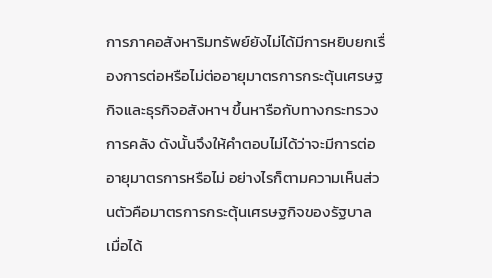การภาคอสังหาริมทรัพย์ยังไม่ได้มีการหยิบยกเรื่องการต่อหรือไม่ต่ออายุมาตรการกระตุ้นเศรษฐกิจและธุรกิจอสังหาฯ ขึ้นหารือกับทางกระทรวงการคลัง ดังนั้นจึงให้คำตอบไม่ได้ว่าจะมีการต่ออายุมาตรการหรือไม่ อย่างไรก็ตามความเห็นส่วนตัวคือมาตรการกระตุ้นเศรษฐกิจของรัฐบาล เมื่อได้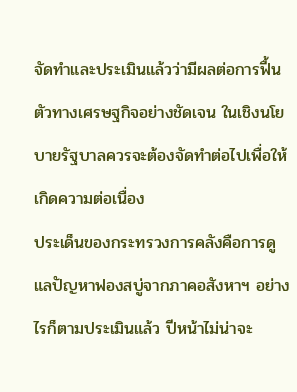จัดทำและประเมินแล้วว่ามีผลต่อการฟื้นตัวทางเศรษฐกิจอย่างชัดเจน ในเชิงนโยบายรัฐบาลควรจะต้องจัดทำต่อไปเพื่อให้เกิดความต่อเนื่อง
ประเด็นของกระทรวงการคลังคือการดูแลปัญหาฟองสบู่จากภาคอสังหาฯ อย่างไรก็ตามประเมินแล้ว ปีหน้าไม่น่าจะ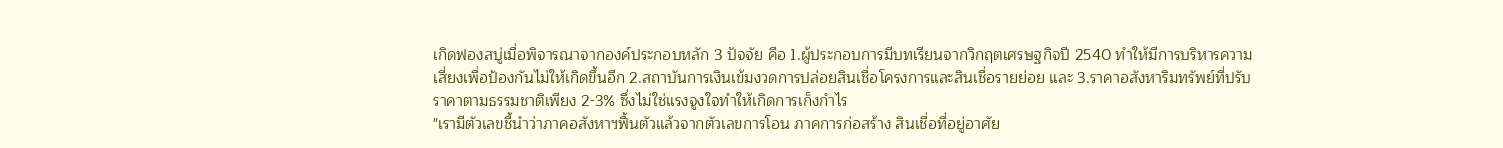เกิดฟองสบู่เมื่อพิจารณาจากองค์ประกอบหลัก 3 ปัจจัย คือ 1.ผู้ประกอบการมีบทเรียนจากวิกฤตเศรษฐกิจปี 2540 ทำให้มีการบริหารความเสี่ยงเพื่อป้องกันไม่ให้เกิดขึ้นอีก 2.สถาบันการเงินเข้มงวดการปล่อยสินเชื่อโครงการและสินเชื่อรายย่อย และ 3.ราคาอสังหาริมทรัพย์ที่ปรับราคาตามธรรมชาติเพียง 2-3% ซึ่งไม่ใช่แรงจูงใจทำให้เกิดการเก็งกำไร
"เรามีตัวเลขชี้นำว่าภาคอสังหาฯฟื้นตัวแล้วจากตัวเลขการโอน ภาคการก่อสร้าง สินเชื่อที่อยู่อาศัย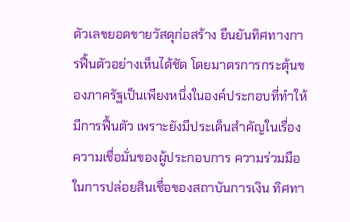ตัวเลขยอดขายวัสดุก่อสร้าง ยืนยันทิศทางการฟื้นตัวอย่างเห็นได้ชัด โดยมาตรการกระตุ้นของภาครัฐเป็นเพียงหนึ่งในองค์ประกอบที่ทำให้มีการฟื้นตัว เพราะยังมีประเด็นสำคัญในเรื่องความเชื่อมั่นของผู้ประกอบการ ความร่วมมือในการปล่อยสินเชื่อของสถาบันการเงิน ทิศทา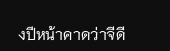งปีหน้าคาดว่าจีดี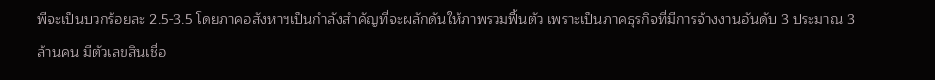พีจะเป็นบวกร้อยละ 2.5-3.5 โดยภาคอสังหาฯเป็นกำลังสำคัญที่จะผลักดันให้ภาพรวมฟื้นตัว เพราะเป็นภาคธุรกิจที่มีการจ้างงานอันดับ 3 ประมาณ 3 ล้านคน มีตัวเลขสินเชื่อ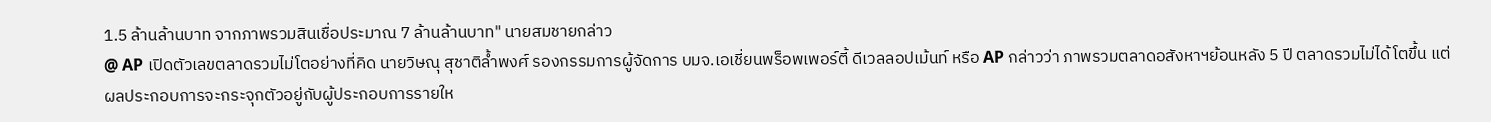1.5 ล้านล้านบาท จากภาพรวมสินเชื่อประมาณ 7 ล้านล้านบาท" นายสมชายกล่าว
@ AP เปิดตัวเลขตลาดรวมไม่โตอย่างที่คิด นายวิษณุ สุชาติล้ำพงศ์ รองกรรมการผู้จัดการ บมจ.เอเชี่ยนพร็อพเพอร์ตี้ ดีเวลลอปเม้นท์ หรือ AP กล่าวว่า ภาพรวมตลาดอสังหาฯย้อนหลัง 5 ปี ตลาดรวมไม่ได้โตขึ้น แต่ผลประกอบการจะกระจุกตัวอยู่กับผู้ประกอบการรายให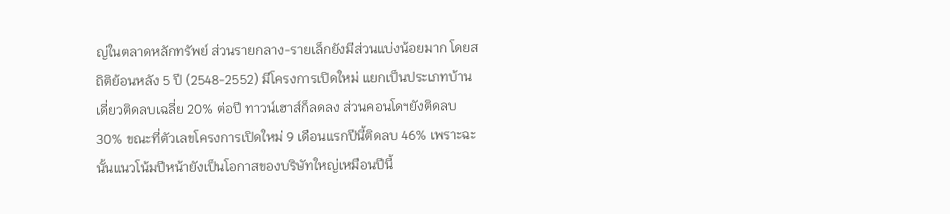ญ่ในตลาดหลักทรัพย์ ส่วนรายกลาง-รายเล็กยังมีส่วนแบ่งน้อยมาก โดยสถิติย้อนหลัง 5 ปี (2548-2552) มีโครงการเปิดใหม่ แยกเป็นประเภทบ้านเดี่ยวติดลบเฉลี่ย 20% ต่อปี ทาวน์เฮาส์ก็ลดลง ส่วนคอนโดฯยังติดลบ 30% ขณะที่ตัวเลขโครงการเปิดใหม่ 9 เดือนแรกปีนี้ติดลบ 46% เพราะฉะนั้นแนวโน้มปีหน้ายังเป็นโอกาสของบริษัทใหญ่เหมือนปีนี้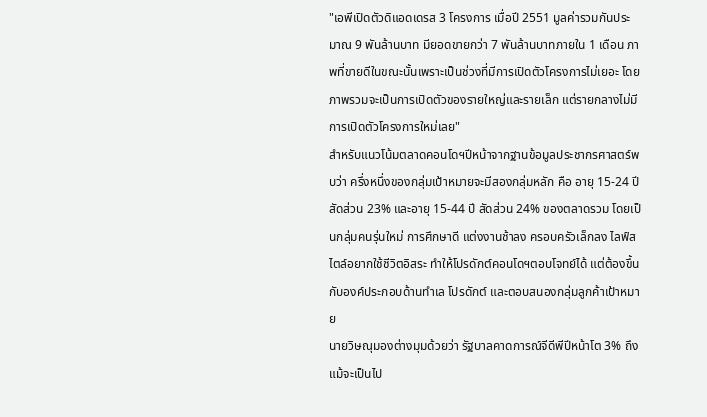"เอพีเปิดตัวดิแอดเดรส 3 โครงการ เมื่อปี 2551 มูลค่ารวมกันประมาณ 9 พันล้านบาท มียอดขายกว่า 7 พันล้านบาทภายใน 1 เดือน ภาพที่ขายดีในขณะนั้นเพราะเป็นช่วงที่มีการเปิดตัวโครงการไม่เยอะ โดยภาพรวมจะเป็นการเปิดตัวของรายใหญ่และรายเล็ก แต่รายกลางไม่มีการเปิดตัวโครงการใหม่เลย"
สำหรับแนวโน้มตลาดคอนโดฯปีหน้าจากฐานข้อมูลประชากรศาสตร์พบว่า ครึ่งหนึ่งของกลุ่มเป้าหมายจะมีสองกลุ่มหลัก คือ อายุ 15-24 ปี สัดส่วน 23% และอายุ 15-44 ปี สัดส่วน 24% ของตลาดรวม โดยเป็นกลุ่มคนรุ่นใหม่ การศึกษาดี แต่งงานช้าลง ครอบครัวเล็กลง ไลฟ์สไตล์อยากใช้ชีวิตอิสระ ทำให้โปรดักต์คอนโดฯตอบโจทย์ได้ แต่ต้องขึ้นกับองค์ประกอบด้านทำเล โปรดักต์ และตอบสนองกลุ่มลูกค้าเป้าหมาย
นายวิษณุมองต่างมุมด้วยว่า รัฐบาลคาดการณ์จีดีพีปีหน้าโต 3% ถึงแม้จะเป็นไป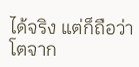ได้จริง แต่ก็ถือว่าโตจาก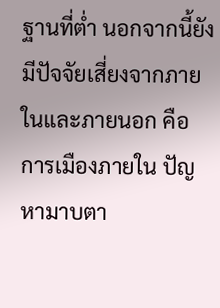ฐานที่ต่ำ นอกจากนี้ยังมีปัจจัยเสี่ยงจากภายในและภายนอก คือ การเมืองภายใน ปัญหามาบตา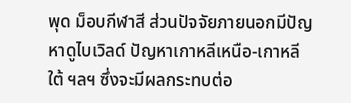พุด ม็อบกีฬาสี ส่วนปัจจัยภายนอกมีปัญหาดูไบเวิลด์ ปัญหาเกาหลีเหนือ-เกาหลีใต้ ฯลฯ ซึ่งจะมีผลกระทบต่อ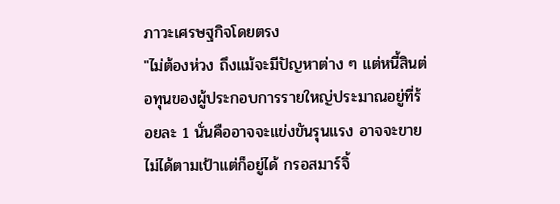ภาวะเศรษฐกิจโดยตรง
"ไม่ต้องห่วง ถึงแม้จะมีปัญหาต่าง ๆ แต่หนี้สินต่อทุนของผู้ประกอบการรายใหญ่ประมาณอยู่ที่ร้อยละ 1 นั่นคืออาจจะแข่งขันรุนแรง อาจจะขายไม่ได้ตามเป้าแต่ก็อยู่ได้ กรอสมาร์จิ้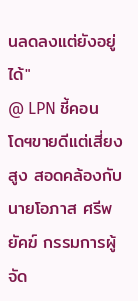นลดลงแต่ยังอยู่ได้"
@ LPN ชี้คอนโดฯขายดีแต่เสี่ยงสูง สอดคล้องกับนายโอภาส ศรีพยัคฆ์ กรรมการผู้จัด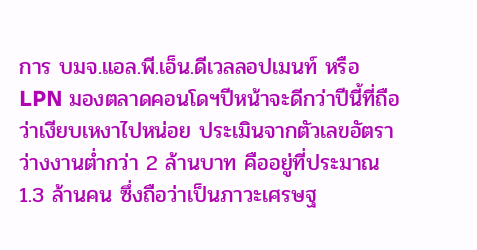การ บมจ.แอล.พี.เอ็น.ดีเวลลอปเมนท์ หรือ LPN มองตลาดคอนโดฯปีหน้าจะดีกว่าปีนี้ที่ถือว่าเงียบเหงาไปหน่อย ประเมินจากตัวเลขอัตราว่างงานต่ำกว่า 2 ล้านบาท คืออยู่ที่ประมาณ 1.3 ล้านคน ซึ่งถือว่าเป็นภาวะเศรษฐ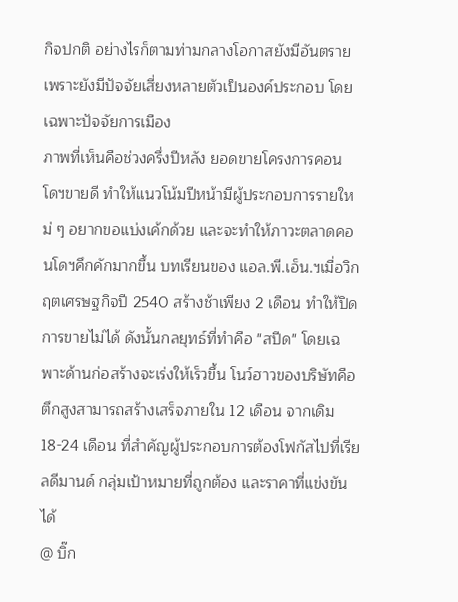กิจปกติ อย่างไรก็ตามท่ามกลางโอกาสยังมีอันตรายเพราะยังมีปัจจัยเสี่ยงหลายตัวเป็นองค์ประกอบ โดยเฉพาะปัจจัยการเมือง
ภาพที่เห็นคือช่วงครึ่งปีหลัง ยอดขายโครงการคอนโดฯขายดี ทำให้แนวโน้มปีหน้ามีผู้ประกอบการรายใหม่ ๆ อยากขอแบ่งเค้กด้วย และจะทำให้ภาวะตลาดคอนโดฯคึกคักมากขึ้น บทเรียนของ แอล.พี.เอ็น.ฯเมื่อวิกฤตเศรษฐกิจปี 2540 สร้างช้าเพียง 2 เดือน ทำให้ปิดการขายไม่ได้ ดังนั้นกลยุทธ์ที่ทำคือ "สปีด" โดยเฉพาะด้านก่อสร้างจะเร่งให้เร็วขึ้น โนว์ฮาวของบริษัทคือตึกสูงสามารถสร้างเสร็จภายใน 12 เดือน จากเดิม 18-24 เดือน ที่สำคัญผู้ประกอบการต้องโฟกัสไปที่เรียลดีมานด์ กลุ่มเป้าหมายที่ถูกต้อง และราคาที่แข่งขันได้
@ บิ๊ก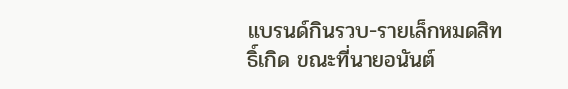แบรนด์กินรวบ-รายเล็กหมดสิทธิ์เกิด ขณะที่นายอนันต์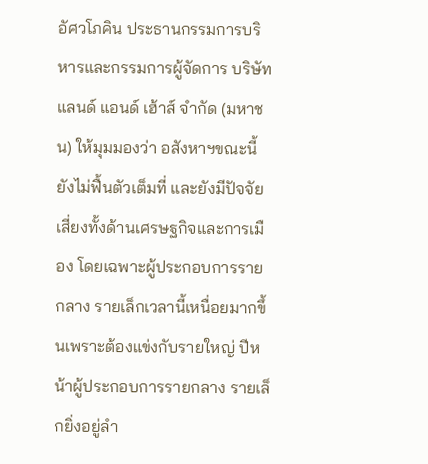อัศวโภคิน ประธานกรรมการบริหารและกรรมการผู้จัดการ บริษัท แลนด์ แอนด์ เฮ้าส์ จำกัด (มหาชน) ให้มุมมองว่า อสังหาฯขณะนี้ยังไม่ฟื้นตัวเต็มที่ และยังมีปัจจัยเสี่ยงทั้งด้านเศรษฐกิจและการเมือง โดยเฉพาะผู้ประกอบการรายกลาง รายเล็กเวลานี้เหนื่อยมากขึ้นเพราะต้องแข่งกับรายใหญ่ ปีหน้าผู้ประกอบการรายกลาง รายเล็กยิ่งอยู่ลำ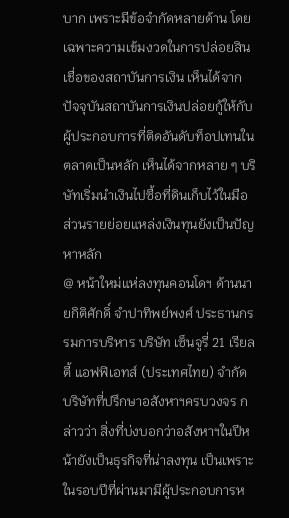บาก เพราะมีข้อจำกัดหลายด้าน โดยเฉพาะความเข้มงวดในการปล่อยสินเชื่อของสถาบันการเงิน เห็นได้จากปัจจุบันสถาบันการเงินปล่อยกู้ให้กับผู้ประกอบการที่ติดอันดับท็อปเทนในตลาดเป็นหลัก เห็นได้จากหลาย ๆ บริษัทเริ่มนำเงินไปซื้อที่ดินเก็บไว้ในมือ ส่วนรายย่อยแหล่งเงินทุนยังเป็นปัญหาหลัก
@ หน้าใหม่แห่ลงทุนคอนโดฯ ด้านนายกิติศักดิ์ จำปาทิพย์พงศ์ ประธานกรรมการบริหาร บริษัท เซ็นจูรี่ 21 เรียลตี้ แอฟฟิเอทส์ (ประเทศไทย) จำกัด บริษัทที่ปรึกษาอสังหาฯครบวงจร กล่าวว่า สิ่งที่บ่งบอกว่าอสังหาฯในปีหน้ายังเป็นธุรกิจที่น่าลงทุน เป็นเพราะในรอบปีที่ผ่านมามีผู้ประกอบการห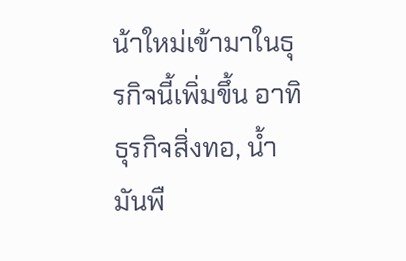น้าใหม่เข้ามาในธุรกิจนี้เพิ่มขึ้น อาทิ ธุรกิจสิ่งทอ, น้ำมันพื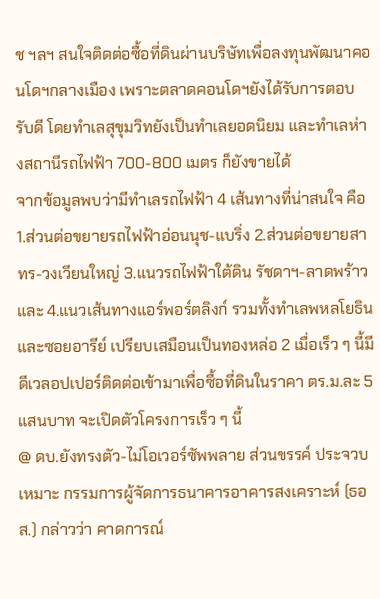ช ฯลฯ สนใจติดต่อซื้อที่ดินผ่านบริษัทเพื่อลงทุนพัฒนาคอนโดฯกลางเมือง เพราะตลาดคอนโดฯยังได้รับการตอบรับดี โดยทำเลสุขุมวิทยังเป็นทำเลยอดนิยม และทำเลห่างสถานีรถไฟฟ้า 700-800 เมตร ก็ยังขายได้
จากข้อมูลพบว่ามีทำเลรถไฟฟ้า 4 เส้นทางที่น่าสนใจ คือ 1.ส่วนต่อขยายรถไฟฟ้าอ่อนนุช-แบริ่ง 2.ส่วนต่อขยายสาทร-วงเวียนใหญ่ 3.แนวรถไฟฟ้าใต้ดิน รัชดาฯ-ลาดพร้าว และ 4.แนวเส้นทางแอร์พอร์ตลิงก์ รวมทั้งทำเลพหลโยธินและซอยอารีย์ เปรียบเสมือนเป็นทองหล่อ 2 เมื่อเร็ว ๆ นี้มีดีเวลอปเปอร์ติดต่อเข้ามาเพื่อซื้อที่ดินในราคา ตร.ม.ละ 5 แสนบาท จะเปิดตัวโครงการเร็ว ๆ นี้
@ ดบ.ยังทรงตัว-ไม่โอเวอร์ซัพพลาย ส่วนขรรค์ ประจวบเหมาะ กรรมการผู้จัดการธนาคารอาคารสงเคราะห์ (ธอส.) กล่าวว่า คาดการณ์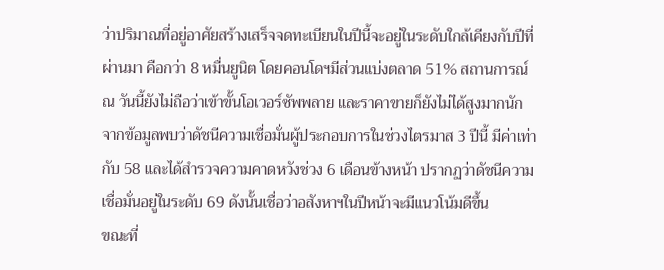ว่าปริมาณที่อยู่อาศัยสร้างเสร็จจดทะเบียนในปีนี้จะอยู่ในระดับใกล้เคียงกับปีที่ผ่านมา คือกว่า 8 หมื่นยูนิต โดยคอนโดฯมีส่วนแบ่งตลาด 51% สถานการณ์ ณ วันนี้ยังไม่ถือว่าเข้าขั้นโอเวอร์ซัพพลาย และราคาขายก็ยังไม่ได้สูงมากนัก จากข้อมูลพบว่าดัชนีความเชื่อมั่นผู้ประกอบการในช่วงไตรมาส 3 ปีนี้ มีค่าเท่ากับ 58 และได้สำรวจความคาดหวังช่วง 6 เดือนข้างหน้า ปรากฏว่าดัชนีความเชื่อมั่นอยู่ในระดับ 69 ดังนั้นเชื่อว่าอสังหาฯในปีหน้าจะมีแนวโน้มดีขึ้น
ขณะที่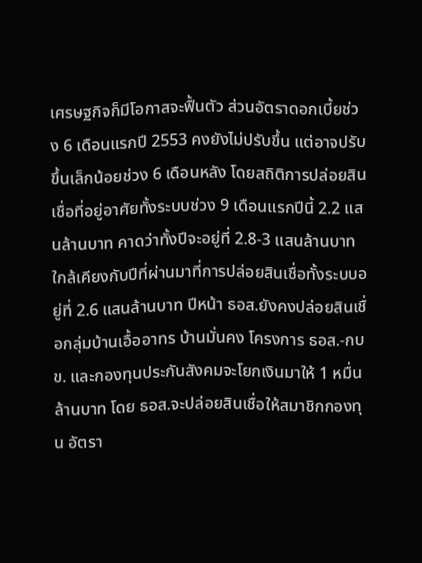เศรษฐกิจก็มีโอกาสจะฟื้นตัว ส่วนอัตราดอกเบี้ยช่วง 6 เดือนแรกปี 2553 คงยังไม่ปรับขึ้น แต่อาจปรับขึ้นเล็กน้อยช่วง 6 เดือนหลัง โดยสถิติการปล่อยสินเชื่อที่อยู่อาศัยทั้งระบบช่วง 9 เดือนแรกปีนี้ 2.2 แสนล้านบาท คาดว่าทั้งปีจะอยู่ที่ 2.8-3 แสนล้านบาท ใกล้เคียงกับปีที่ผ่านมาที่การปล่อยสินเชื่อทั้งระบบอยู่ที่ 2.6 แสนล้านบาท ปีหน้า ธอส.ยังคงปล่อยสินเชื่อกลุ่มบ้านเอื้ออาทร บ้านมั่นคง โครงการ ธอส.-กบข. และกองทุนประกันสังคมจะโยกเงินมาให้ 1 หมื่นล้านบาท โดย ธอส.จะปล่อยสินเชื่อให้สมาชิกกองทุน อัตรา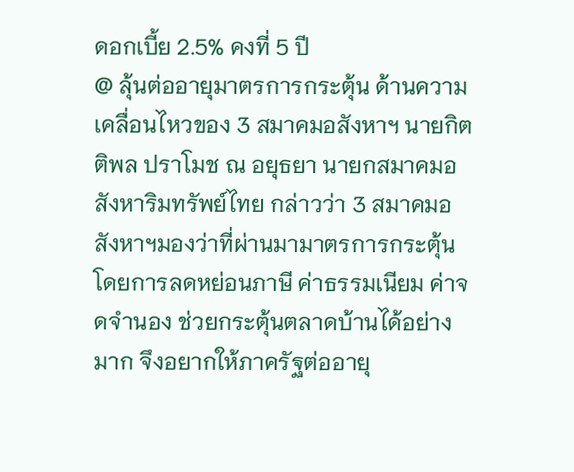ดอกเบี้ย 2.5% คงที่ 5 ปี
@ ลุ้นต่ออายุมาตรการกระตุ้น ด้านความเคลื่อนไหวของ 3 สมาคมอสังหาฯ นายกิตติพล ปราโมช ณ อยุธยา นายกสมาคมอสังหาริมทรัพย์ไทย กล่าวว่า 3 สมาคมอสังหาฯมองว่าที่ผ่านมามาตรการกระตุ้นโดยการลดหย่อนภาษี ค่าธรรมเนียม ค่าจดจำนอง ช่วยกระตุ้นตลาดบ้านได้อย่างมาก จึงอยากให้ภาครัฐต่ออายุ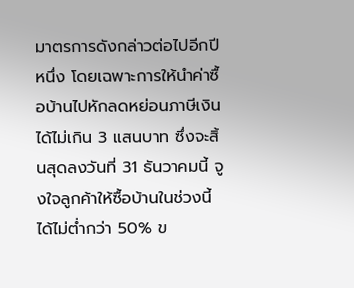มาตรการดังกล่าวต่อไปอีกปีหนึ่ง โดยเฉพาะการให้นำค่าซื้อบ้านไปหักลดหย่อนภาษีเงินได้ไม่เกิน 3 แสนบาท ซึ่งจะสิ้นสุดลงวันที่ 31 ธันวาคมนี้ จูงใจลูกค้าให้ซื้อบ้านในช่วงนี้ได้ไม่ต่ำกว่า 50% ข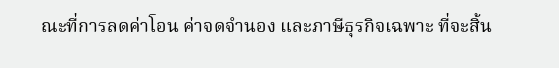ณะที่การลดค่าโอน ค่าจดจำนอง และภาษีธุรกิจเฉพาะ ที่จะสิ้น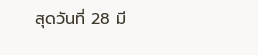สุดวันที่ 28 มี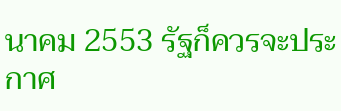นาคม 2553 รัฐก็ควรจะประกาศ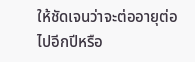ให้ชัดเจนว่าจะต่ออายุต่อไปอีกปีหรือ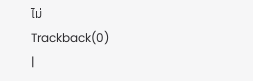ไม่
Trackback(0)
|